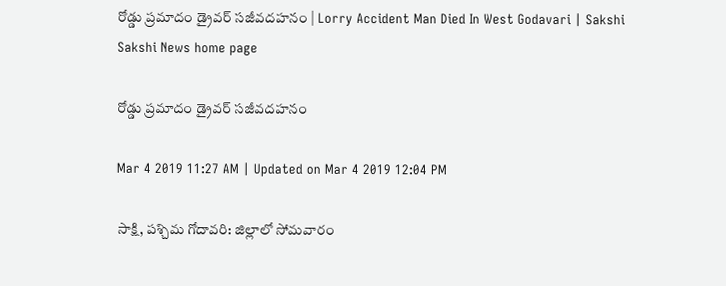రోడ్డు ప్రమాదం డ్రైవర్ సజీవదహనం | Lorry Accident Man Died In West Godavari | Sakshi
Sakshi News home page

రోడ్డు ప్రమాదం డ్రైవర్ సజీవదహనం

Mar 4 2019 11:27 AM | Updated on Mar 4 2019 12:04 PM

సాక్షి, పశ్చిమ గోదావరి: జిల్లాలో సోమవారం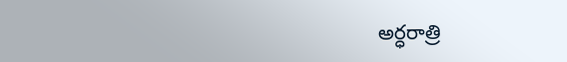అర్ధరాత్రి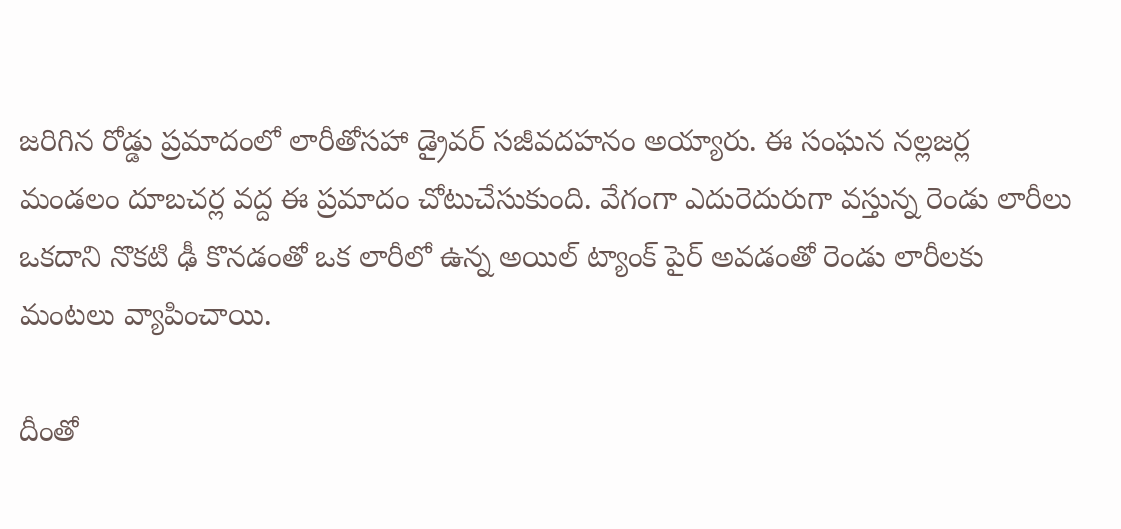జరిగిన రోడ్డు ప్రమాదంలో లారీతోసహా డ్రైవర్ సజీవదహనం అయ్యారు. ఈ సంఘన నల్లజర్ల మండలం దూబచర్ల వద్ద ఈ ప్రమాదం చోటుచేసుకుంది. వేగంగా ఎదురెదురుగా వస్తున్న రెండు లారీలు ఒకదాని నొకటి ఢీ కొనడంతో ఒక లారీలో ఉన్న అయిల్ ట్యాంక్ పైర్ అవడంతో రెండు లారీలకు మంటలు వ్యాపించాయి.

దీంతో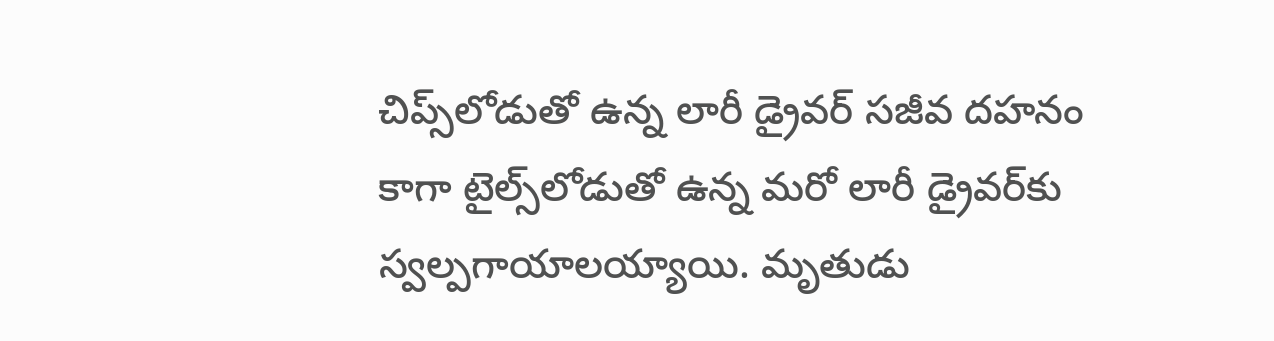చిప్స్‌లోడుతో ఉన్న లారీ డ్రైవర్‌ సజీవ దహనం కాగా టైల్స్‌లోడుతో ఉన్న మరో లారీ డ్రైవర్‌కు స్వల్పగాయాలయ్యాయి. మృతుడు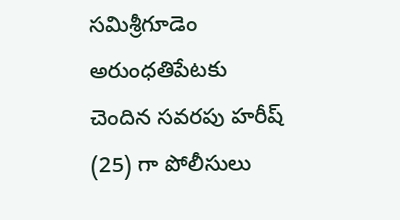సమిశ్రీగూడెం అరుంధతిపేటకు చెందిన సవరపు హరీష్ (25) గా పోలీసులు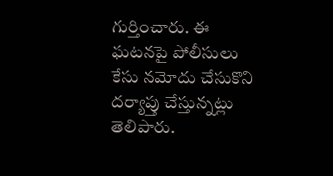గుర్తించారు. ఈ ఘటనపై పోలీసులు కేసు నమోదు చేసుకొని దర్యాప్తు చేస్తున్నట్లు తెలిపారు.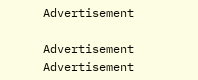Advertisement

Advertisement
Advertisement